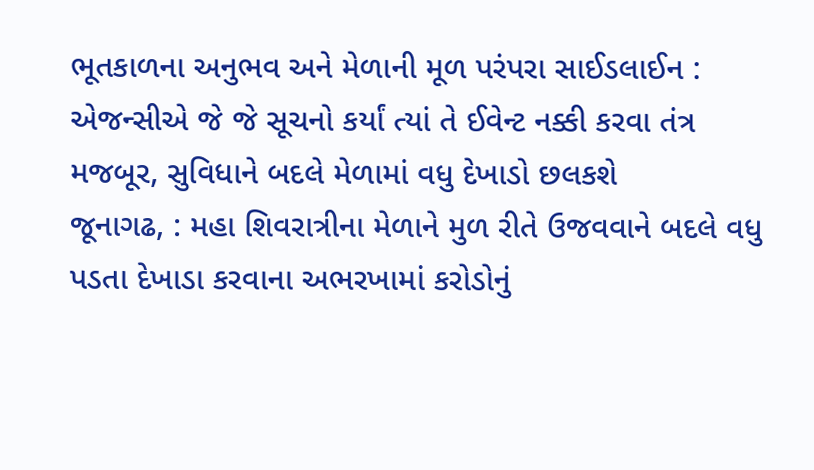ભૂતકાળના અનુભવ અને મેળાની મૂળ પરંપરા સાઈડલાઈન : એજન્સીએ જે જે સૂચનો કર્યાં ત્યાં તે ઈવેન્ટ નક્કી કરવા તંત્ર મજબૂર, સુવિધાને બદલે મેળામાં વધુ દેખાડો છલકશે
જૂનાગઢ, : મહા શિવરાત્રીના મેળાને મુળ રીતે ઉજવવાને બદલે વધુ પડતા દેખાડા કરવાના અભરખામાં કરોડોનું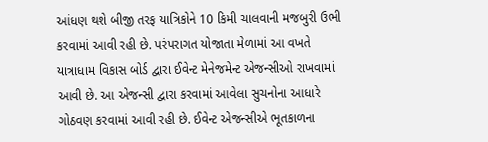આંધણ થશે બીજી તરફ યાત્રિકોને 10 કિમી ચાલવાની મજબુરી ઉભી કરવામાં આવી રહી છે. પરંપરાગત યોજાતા મેળામાં આ વખતે યાત્રાધામ વિકાસ બોર્ડ દ્વારા ઈવેન્ટ મેનેજમેન્ટ એજન્સીઓ રાખવામાં આવી છે. આ એજન્સી દ્વારા કરવામાં આવેલા સુચનોના આધારે ગોઠવણ કરવામાં આવી રહી છે. ઈવેન્ટ એજન્સીએ ભૂતકાળના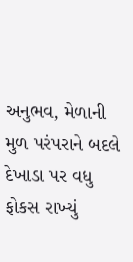અનુભવ, મેળાની મુળ પરંપરાને બદલે દેખાડા પર વધુ ફોકસ રાખ્યું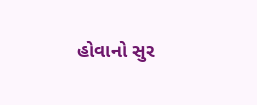હોવાનો સુર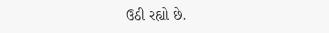ઉઠી રહ્યો છે.